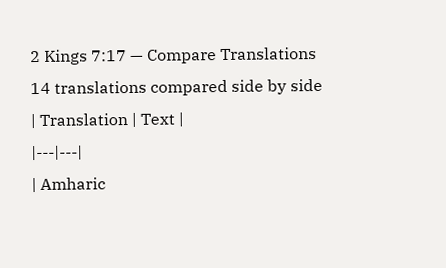2 Kings 7:17 — Compare Translations
14 translations compared side by side
| Translation | Text |
|---|---|
| Amharic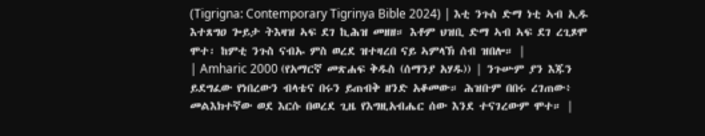(Tigrigna: Contemporary Tigrinya Bible 2024) | እቲ ንጉስ ድማ ነቲ ኣብ ኢዱ እተጸግዐ ጐይታ ትእዛዝ ኣፍ ደገ ኪሕዝ መዘዘ። እቶም ህዝቢ ድማ ኣብ ኣፍ ደገ ረጊጾሞ ሞተ፡ ከምቲ ንጉስ ናብኡ ምስ ወረደ ዝተዛረበ ናይ ኣምላኽ ሰብ ዝበሎ። |
| Amharic 2000 (የአማርኛ መጽሐፍ ቅዱስ (ሰማንያ አሃዱ)) | ንጉሡም ያን እጁን ይደግፈው የነበረውን ብላቴና በሩን ይጠብቅ ዘንድ አቆመው። ሕዝቡም በበሩ ረገጠው፥ መልእክተኛው ወደ እርሱ በወረደ ጊዜ የእግዚአብሔር ሰው እንደ ተናገረውም ሞተ። |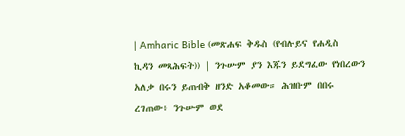| Amharic Bible (መጽሐፍ ቅዱስ (የብሉይና የሐዲስ ኪዳን መጻሕፍት)) | ንጉሡም ያን እጁን ይደግፈው የነበረውን አለቃ በሩን ይጠብቅ ዘንድ አቆመው። ሕዝቡም በበሩ ረገጠው፥ ንጉሡም ወደ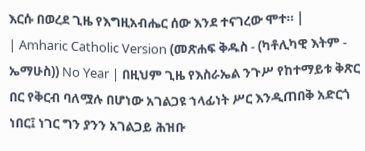እርሱ በወረደ ጊዜ የእግዚአብሔር ሰው እንደ ተናገረው ሞተ። |
| Amharic Catholic Version (መጽሐፍ ቅዱስ - (ካቶሊካዊ እትም - ኤማሁስ)) No Year | በዚህም ጊዜ የእስራኤል ንጉሥ የከተማይቱ ቅጽር በር የቅርብ ባለሟሉ በሆነው አገልጋዩ ኀላፊነት ሥር እንዲጠበቅ አድርጎ ነበር፤ ነገር ግን ያንን አገልጋይ ሕዝቡ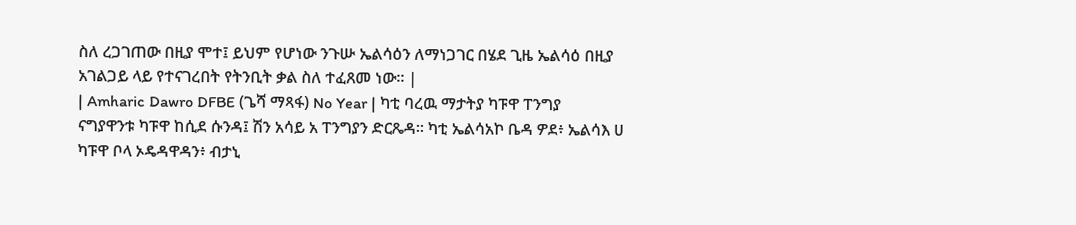ስለ ረጋገጠው በዚያ ሞተ፤ ይህም የሆነው ንጉሡ ኤልሳዕን ለማነጋገር በሄደ ጊዜ ኤልሳዕ በዚያ አገልጋይ ላይ የተናገረበት የትንቢት ቃል ስለ ተፈጸመ ነው። |
| Amharic Dawro DFBE (ጌሻ ማጻፋ) No Year | ካቲ ባረዉ ማታትያ ካፑዋ ፐንግያ ናግያዋንቱ ካፑዋ ከሲደ ሱንዳ፤ ሽን አሳይ አ ፐንግያን ድርጼዳ። ካቲ ኤልሳአኮ ቤዳ ዎደ፥ ኤልሳእ ሀ ካፑዋ ቦላ ኦዴዳዋዳን፥ ብታኒ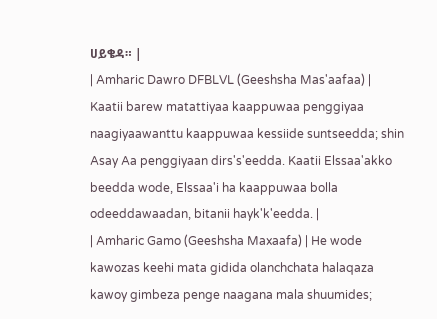ሀይቄዳ። |
| Amharic Dawro DFBLVL (Geeshsha Mas'aafaa) | Kaatii barew matattiyaa kaappuwaa penggiyaa naagiyaawanttu kaappuwaa kessiide suntseedda; shin Asay Aa penggiyaan dirs's'eedda. Kaatii Elssaa'akko beedda wode, Elssaa'i ha kaappuwaa bolla odeeddawaadan, bitanii hayk'k'eedda. |
| Amharic Gamo (Geeshsha Maxaafa) | He wode kawozas keehi mata gidida olanchchata halaqaza kawoy gimbeza penge naagana mala shuumides;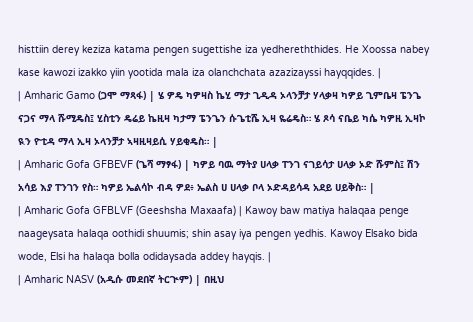histtiin derey keziza katama pengen sugettishe iza yedhereththides. He Xoossa nabey kase kawozi izakko yiin yootida mala iza olanchchata azazizayssi hayqqides. |
| Amharic Gamo (ጋሞ ማጻፋ) | ሄ ዎዴ ካዎዛስ ኬሂ ማታ ጊዲዳ ኦላንቻታ ሃላቃዛ ካዎይ ጊምቤዛ ፔንጌ ናጋና ማላ ሹሚዴስ፤ ሂስቲን ዴሬይ ኬዚዛ ካታማ ፔንጌን ሱጌቲሼ ኢዛ ዬሬዴስ። ሄ ጾሳ ናቤይ ካሴ ካዎዚ ኢዛኮ ዪን ዮቲዳ ማላ ኢዛ ኦላንቻታ ኣዛዚዛይሲ ሃይቂዴስ። |
| Amharic Gofa GFBEVF (ጌሻ ማፃፋ) | ካዎይ ባዉ ማትያ ሀላቃ ፐንገ ናገይሳታ ሀላቃ ኦድ ሹምስ፤ ሽን አሳይ እያ ፐንገን የስ። ካዎይ ኤልሳኮ ብዳ ዎደ፥ ኤልስ ሀ ሀላቃ ቦላ ኦድዳይሳዳ አደይ ሀይቅስ። |
| Amharic Gofa GFBLVF (Geeshsha Maxaafa) | Kawoy baw matiya halaqaa penge naageysata halaqa oothidi shuumis; shin asay iya pengen yedhis. Kawoy Elsako bida wode, Elsi ha halaqa bolla odidaysada addey hayqis. |
| Amharic NASV (አዲሱ መደበኛ ትርጒም) | በዚህ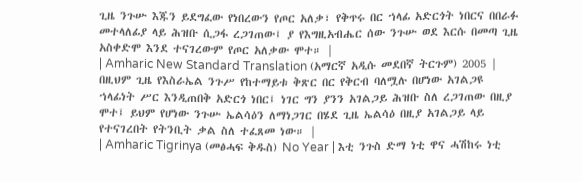ጊዜ ንጉሡ እጁን ይደግፈው የነበረውን የጦር አለቃ፣ የቅጥሩ በር ኀላፊ አድርጎት ነበርና በበራፉ መተላለፊያ ላይ ሕዝቡ ሲጋፋ ረጋገጠው፤ ያ የእግዚአብሔር ሰው ንጉሡ ወደ እርሱ በመጣ ጊዜ አስቀድሞ እንደ ተናገረውም የጦር አለቃው ሞተ። |
| Amharic New Standard Translation (አማርኛ አዲሱ መደበኛ ትርጉም) 2005 | በዚህም ጊዜ የእስራኤል ንጉሥ የከተማይቱ ቅጽር በር የቅርብ ባለሟሉ በሆነው አገልጋዩ ኀላፊነት ሥር እንዲጠበቅ አድርጎ ነበር፤ ነገር ግን ያንን አገልጋይ ሕዝቡ ስለ ረጋገጠው በዚያ ሞተ፤ ይህም የሆነው ንጉሡ ኤልሳዕን ለማነጋገር በሄደ ጊዜ ኤልሳዕ በዚያ አገልጋይ ላይ የተናገረበት የትንቢት ቃል ስለ ተፈጸመ ነው። |
| Amharic Tigrinya (መፅሓፍ ቅዱስ) No Year | እቲ ንጉስ ድማ ነቲ ዋና ሓሽከሩ ነቲ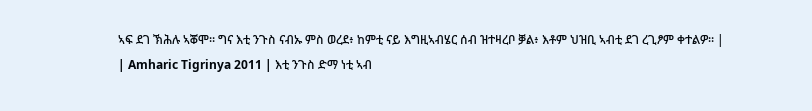ኣፍ ደገ ኽሕሉ ኣቖሞ። ግና እቲ ንጉስ ናብኡ ምስ ወረደ፥ ከምቲ ናይ እግዚኣብሄር ሰብ ዝተዛረቦ ቓል፥ እቶም ህዝቢ ኣብቲ ደገ ረጊፆም ቀተልዎ። |
| Amharic Tigrinya 2011 | እቲ ንጉስ ድማ ነቲ ኣብ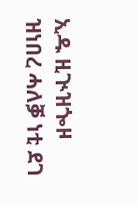ኢዱ ዚጒዝጐዞ ዝነበረ ሓለቓ ነቲ ደገ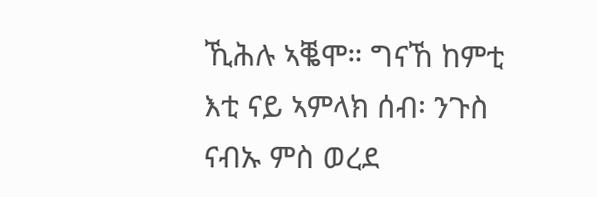ኺሕሉ ኣቘሞ። ግናኸ ከምቲ እቲ ናይ ኣምላክ ሰብ፡ ንጉስ ናብኡ ምስ ወረደ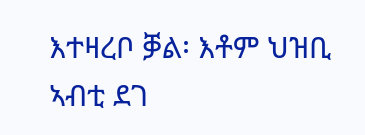እተዛረቦ ቓል፡ እቶም ህዝቢ ኣብቲ ደገ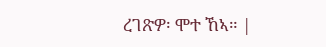ረገጽዎ፡ ሞተ ኸኣ። |